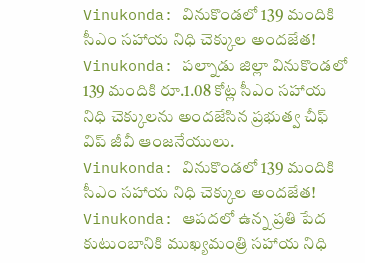Vinukonda: వినుకొండలో 139 మందికి సీఎం సహాయ నిధి చెక్కుల అందజేత!
Vinukonda: పల్నాడు జిల్లా వినుకొండలో 139 మందికి రూ.1.08 కోట్ల సీఎం సహాయ నిధి చెక్కులను అందజేసిన ప్రభుత్వ చీఫ్ విప్ జీవీ ఆంజనేయులు.
Vinukonda: వినుకొండలో 139 మందికి సీఎం సహాయ నిధి చెక్కుల అందజేత!
Vinukonda: ఆపదలో ఉన్న ప్రతి పేద కుటుంబానికి ముఖ్యమంత్రి సహాయ నిధి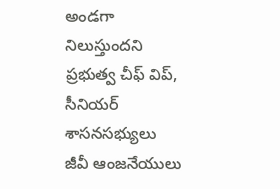అండగా నిలుస్తుందని ప్రభుత్వ చీఫ్ విప్, సీనియర్ శాసనసభ్యులు జీవీ ఆంజనేయులు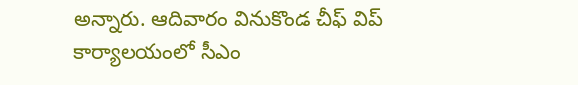అన్నారు. ఆదివారం వినుకొండ చీఫ్ విప్ కార్యాలయంలో సీఎం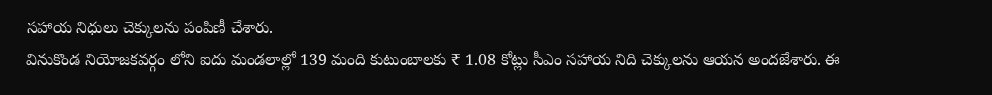సహాయ నిధులు చెక్కులను పంపిణీ చేశారు.
వినుకొండ నియోజకవర్గం లోని ఐదు మండలాల్లో 139 మంది కుటుంబాలకు ₹ 1.08 కోట్లు సీఎం సహాయ నిది చెక్కులను ఆయన అందజేశారు. ఈ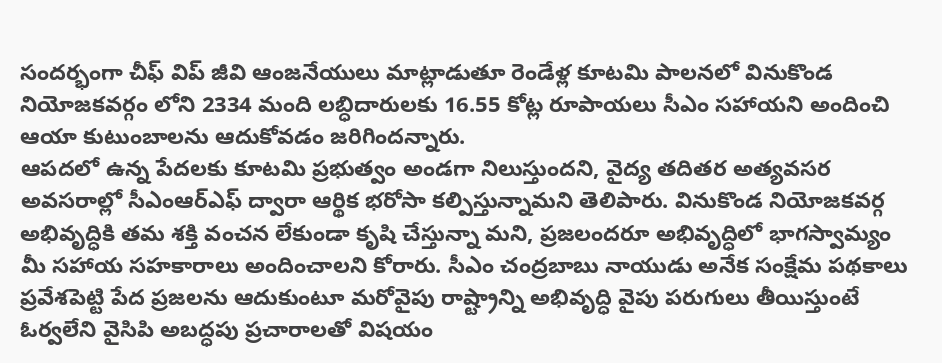సందర్భంగా చీఫ్ విప్ జీవి ఆంజనేయులు మాట్లాడుతూ రెండేళ్ల కూటమి పాలనలో వినుకొండ నియోజకవర్గం లోని 2334 మంది లబ్ధిదారులకు 16.55 కోట్ల రూపాయలు సీఎం సహాయని అందించి ఆయా కుటుంబాలను ఆదుకోవడం జరిగిందన్నారు.
ఆపదలో ఉన్న పేదలకు కూటమి ప్రభుత్వం అండగా నిలుస్తుందని, వైద్య తదితర అత్యవసర అవసరాల్లో సీఎంఆర్ఎఫ్ ద్వారా ఆర్థిక భరోసా కల్పిస్తున్నామని తెలిపారు. వినుకొండ నియోజకవర్గ అభివృద్ధికి తమ శక్తి వంచన లేకుండా కృషి చేస్తున్నా మని, ప్రజలందరూ అభివృద్ధిలో భాగస్వామ్యం మీ సహాయ సహకారాలు అందించాలని కోరారు. సీఎం చంద్రబాబు నాయుడు అనేక సంక్షేమ పథకాలు ప్రవేశపెట్టి పేద ప్రజలను ఆదుకుంటూ మరోవైపు రాష్ట్రాన్ని అభివృద్ధి వైపు పరుగులు తీయిస్తుంటే ఓర్వలేని వైసిపి అబద్ధపు ప్రచారాలతో విషయం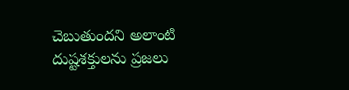చెబుతుందని అలాంటి దుష్టశక్తులను ప్రజలు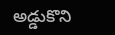అడ్డుకొని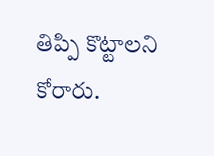తిప్పి కొట్టాలని కోరారు.